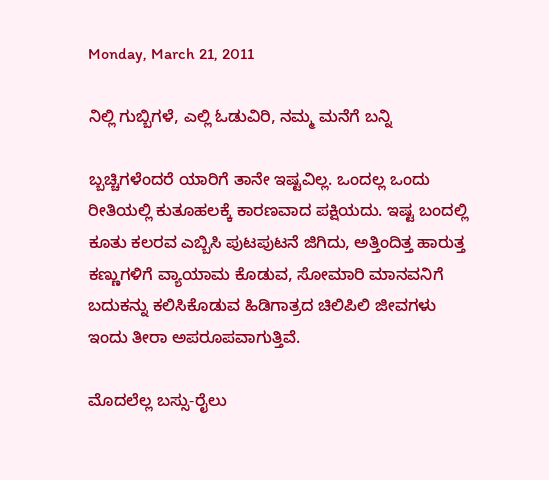Monday, March 21, 2011

ನಿಲ್ಲಿ ಗುಬ್ಬಿಗಳೆ, ಎಲ್ಲಿ ಓಡುವಿರಿ, ನಮ್ಮ ಮನೆಗೆ ಬನ್ನಿ

ಬ್ಬಚ್ಚಿಗಳೆಂದರೆ ಯಾರಿಗೆ ತಾನೇ ಇಷ್ಟವಿಲ್ಲ. ಒಂದಲ್ಲ ಒಂದು ರೀತಿಯಲ್ಲಿ ಕುತೂಹಲಕ್ಕೆ ಕಾರಣವಾದ ಪಕ್ಷಿಯದು. ಇಷ್ಟ ಬಂದಲ್ಲಿ ಕೂತು ಕಲರವ ಎಬ್ಬಿಸಿ ಪುಟಪುಟನೆ ಜಿಗಿದು, ಅತ್ತಿಂದಿತ್ತ ಹಾರುತ್ತ ಕಣ್ಣುಗಳಿಗೆ ವ್ಯಾಯಾಮ ಕೊಡುವ, ಸೋಮಾರಿ ಮಾನವನಿಗೆ ಬದುಕನ್ನು ಕಲಿಸಿಕೊಡುವ ಹಿಡಿಗಾತ್ರದ ಚಿಲಿಪಿಲಿ ಜೀವಗಳು ಇಂದು ತೀರಾ ಅಪರೂಪವಾಗುತ್ತಿವೆ.

ಮೊದಲೆಲ್ಲ ಬಸ್ಸು-ರೈಲು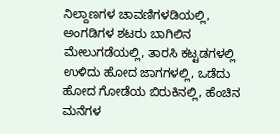ನಿಲ್ದಾಣಗಳ ಚಾವಣಿಗಳಡಿಯಲ್ಲಿ, ಅಂಗಡಿಗಳ ಶಟರು ಬಾಗಿಲಿನ ಮೇಲುಗಡೆಯಲ್ಲಿ, ತಾರಸಿ ಕಟ್ಟಡಗಳಲ್ಲಿ ಉಳಿದು ಹೋದ ಜಾಗಗಳಲ್ಲಿ, ಒಡೆದು ಹೋದ ಗೋಡೆಯ ಬಿರುಕಿನಲ್ಲಿ, ಹೆಂಚಿನ ಮನೆಗಳ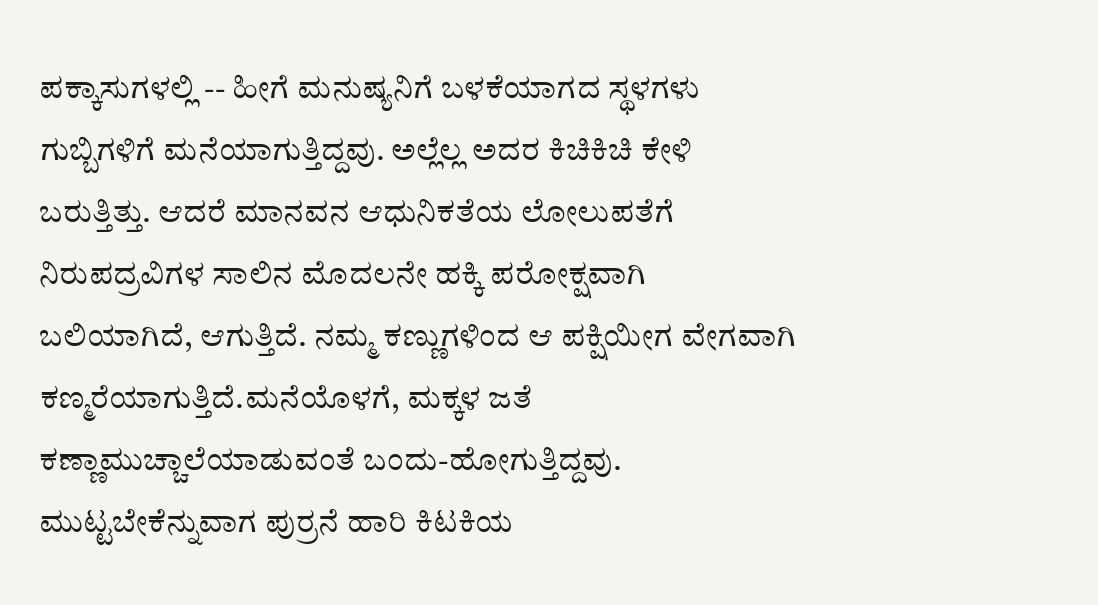ಪಕ್ಕಾಸುಗಳಲ್ಲಿ -- ಹೀಗೆ ಮನುಷ್ಯನಿಗೆ ಬಳಕೆಯಾಗದ ಸ್ಥಳಗಳು ಗುಬ್ಬಿಗಳಿಗೆ ಮನೆಯಾಗುತ್ತಿದ್ದವು. ಅಲ್ಲೆಲ್ಲ ಅದರ ಕಿಚಿಕಿಚಿ ಕೇಳಿ ಬರುತ್ತಿತ್ತು. ಆದರೆ ಮಾನವನ ಆಧುನಿಕತೆಯ ಲೋಲುಪತೆಗೆ ನಿರುಪದ್ರವಿಗಳ ಸಾಲಿನ ಮೊದಲನೇ ಹಕ್ಕಿ ಪರೋಕ್ಷವಾಗಿ ಬಲಿಯಾಗಿದೆ, ಆಗುತ್ತಿದೆ. ನಮ್ಮ ಕಣ್ಣುಗಳಿಂದ ಆ ಪಕ್ಷಿಯೀಗ ವೇಗವಾಗಿ ಕಣ್ಮರೆಯಾಗುತ್ತಿದೆ.ಮನೆಯೊಳಗೆ, ಮಕ್ಕಳ ಜತೆ ಕಣ್ಣಾಮುಚ್ಚಾಲೆಯಾಡುವಂತೆ ಬಂದು-ಹೋಗುತ್ತಿದ್ದವು. ಮುಟ್ಟಬೇಕೆನ್ನುವಾಗ ಪುರ್ರನೆ ಹಾರಿ ಕಿಟಕಿಯ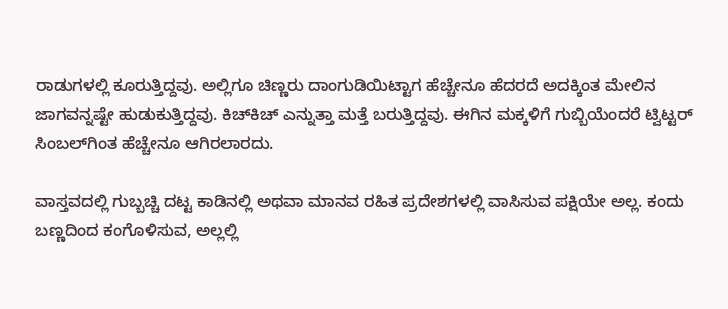ರಾಡುಗಳಲ್ಲಿ ಕೂರುತ್ತಿದ್ದವು. ಅಲ್ಲಿಗೂ ಚಿಣ್ಣರು ದಾಂಗುಡಿಯಿಟ್ಟಾಗ ಹೆಚ್ಚೇನೂ ಹೆದರದೆ ಅದಕ್ಕಿಂತ ಮೇಲಿನ ಜಾಗವನ್ನಷ್ಟೇ ಹುಡುಕುತ್ತಿದ್ದವು. ಕಿಚ್‌ಕಿಚ್ ಎನ್ನುತ್ತಾ ಮತ್ತೆ ಬರುತ್ತಿದ್ದವು. ಈಗಿನ ಮಕ್ಕಳಿಗೆ ಗುಬ್ಬಿಯೆಂದರೆ ಟ್ವಿಟ್ಟರ್ ಸಿಂಬಲ್‌ಗಿಂತ ಹೆಚ್ಚೇನೂ ಆಗಿರಲಾರದು.

ವಾಸ್ತವದಲ್ಲಿ ಗುಬ್ಬಚ್ಚಿ ದಟ್ಟ ಕಾಡಿನಲ್ಲಿ ಅಥವಾ ಮಾನವ ರಹಿತ ಪ್ರದೇಶಗಳಲ್ಲಿ ವಾಸಿಸುವ ಪಕ್ಷಿಯೇ ಅಲ್ಲ. ಕಂದು ಬಣ್ಣದಿಂದ ಕಂಗೊಳಿಸುವ, ಅಲ್ಲಲ್ಲಿ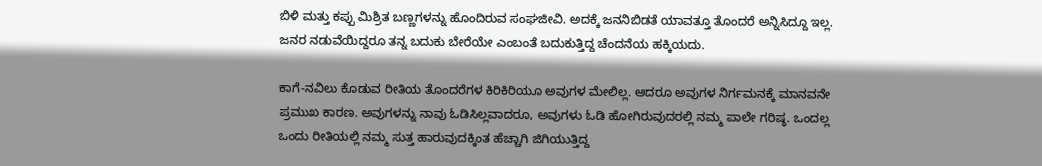ಬಿಳಿ ಮತ್ತು ಕಪ್ಪು ಮಿಶ್ರಿತ ಬಣ್ಣಗಳನ್ನು ಹೊಂದಿರುವ ಸಂಘಜೀವಿ. ಅದಕ್ಕೆ ಜನನಿಬಿಡತೆ ಯಾವತ್ತೂ ತೊಂದರೆ ಅನ್ನಿಸಿದ್ದೂ ಇಲ್ಲ. ಜನರ ನಡುವೆಯಿದ್ದರೂ ತನ್ನ ಬದುಕು ಬೇರೆಯೇ ಎಂಬಂತೆ ಬದುಕುತ್ತಿದ್ದ ಚೆಂದನೆಯ ಹಕ್ಕಿಯದು.

ಕಾಗೆ-ನವಿಲು ಕೊಡುವ ರೀತಿಯ ತೊಂದರೆಗಳ ಕಿರಿಕಿರಿಯೂ ಅವುಗಳ ಮೇಲಿಲ್ಲ. ಆದರೂ ಅವುಗಳ ನಿರ್ಗಮನಕ್ಕೆ ಮಾನವನೇ ಪ್ರಮುಖ ಕಾರಣ. ಅವುಗಳನ್ನು ನಾವು ಓಡಿಸಿಲ್ಲವಾದರೂ, ಅವುಗಳು ಓಡಿ ಹೋಗಿರುವುದರಲ್ಲಿ ನಮ್ಮ ಪಾಲೇ ಗರಿಷ್ಠ. ಒಂದಲ್ಲ ಒಂದು ರೀತಿಯಲ್ಲಿ ನಮ್ಮ ಸುತ್ತ ಹಾರುವುದಕ್ಕಿಂತ ಹೆಚ್ಚಾಗಿ ಜಿಗಿಯುತ್ತಿದ್ದ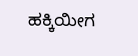ಹಕ್ಕಿಯೀಗ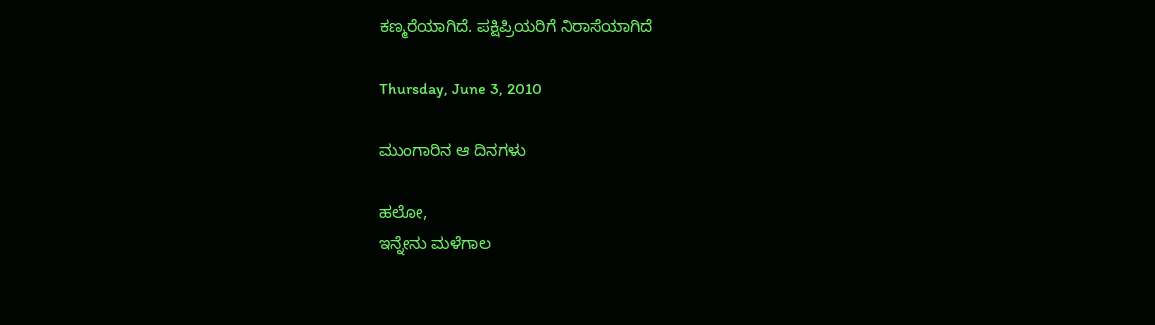ಕಣ್ಮರೆಯಾಗಿದೆ. ಪಕ್ಷಿಪ್ರಿಯರಿಗೆ ನಿರಾಸೆಯಾಗಿದೆ

Thursday, June 3, 2010

ಮುಂಗಾರಿನ ಆ ದಿನಗಳು

ಹಲೋ,
ಇನ್ನೇನು ಮಳೆಗಾಲ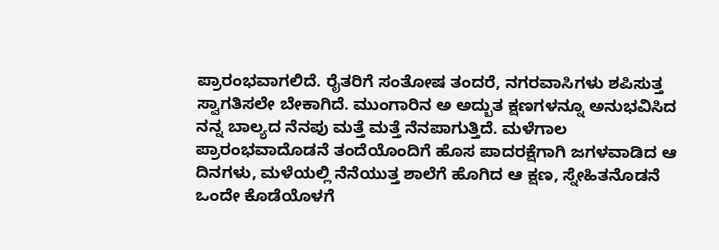ಪ್ರಾರಂಭವಾಗಲಿದೆ. ರೈತರಿಗೆ ಸಂತೋಷ ತಂದರೆ, ನಗರವಾಸಿಗಳು ಶಪಿಸುತ್ತ ಸ್ವಾಗತಿಸಲೇ ಬೇಕಾಗಿದೆ. ಮುಂಗಾರಿನ ಅ ಅದ್ಬುತ ಕ್ಷಣಗಳನ್ನೂ ಅನುಭವಿಸಿದ ನನ್ನ ಬಾಲ್ಯದ ನೆನಪು ಮತ್ತೆ ಮತ್ತೆ ನೆನಪಾಗುತ್ತಿದೆ. ಮಳೆಗಾಲ ಪ್ರಾರಂಭವಾದೊಡನೆ ತಂದೆಯೊಂದಿಗೆ ಹೊಸ ಪಾದರಕ್ಷೆಗಾಗಿ ಜಗಳವಾಡಿದ ಆ ದಿನಗಳು, ಮಳೆಯಲ್ಲಿ ನೆನೆಯುತ್ತ ಶಾಲೆಗೆ ಹೊಗಿದ ಆ ಕ್ಷಣ, ಸ್ನೇಹಿತನೊಡನೆ ಒಂದೇ ಕೊಡೆಯೊಳಗೆ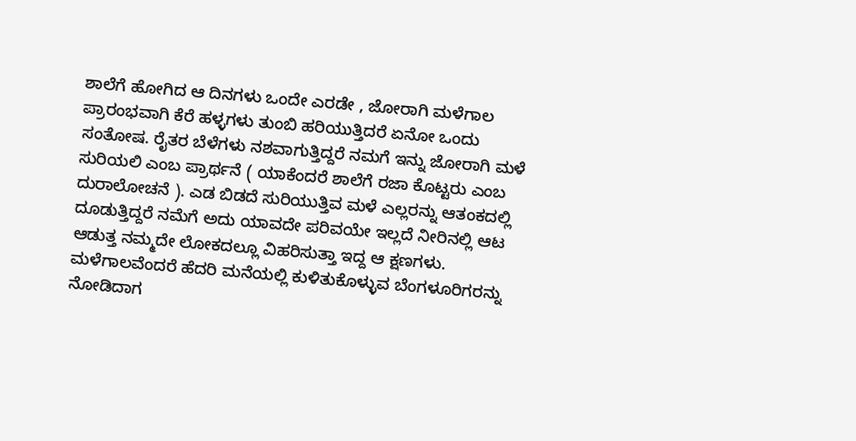ಶಾಲೆಗೆ ಹೋಗಿದ ಆ ದಿನಗಳು ಒಂದೇ ಎರಡೇ , ಜೋರಾಗಿ ಮಳೆಗಾಲ ಪ್ರಾರಂಭವಾಗಿ ಕೆರೆ ಹಳ್ಳಗಳು ತುಂಬಿ ಹರಿಯುತ್ತಿದರೆ ಏನೋ ಒಂದು ಸಂತೋಷ. ರೈತರ ಬೆಳೆಗಳು ನಶವಾಗುತ್ತಿದ್ದರೆ ನಮಗೆ ಇನ್ನು ಜೋರಾಗಿ ಮಳೆ ಸುರಿಯಲಿ ಎಂಬ ಪ್ರಾರ್ಥನೆ ( ಯಾಕೆಂದರೆ ಶಾಲೆಗೆ ರಜಾ ಕೊಟ್ಟರು ಎಂಬ ದುರಾಲೋಚನೆ ). ಎಡ ಬಿಡದೆ ಸುರಿಯುತ್ತಿವ ಮಳೆ ಎಲ್ಲರನ್ನು ಆತಂಕದಲ್ಲಿ ದೂಡುತ್ತಿದ್ದರೆ ನಮೆಗೆ ಅದು ಯಾವದೇ ಪರಿವಯೇ ಇಲ್ಲದೆ ನೀರಿನಲ್ಲಿ ಆಟ ಆಡುತ್ತ ನಮ್ಮದೇ ಲೋಕದಲ್ಲೂ ವಿಹರಿಸುತ್ತಾ ಇದ್ದ ಆ ಕ್ಷಣಗಳು.
ಮಳೆಗಾಲವೆಂದರೆ ಹೆದರಿ ಮನೆಯಲ್ಲಿ ಕುಳಿತುಕೊಳ್ಳುವ ಬೆಂಗಳೂರಿಗರನ್ನು ನೋಡಿದಾಗ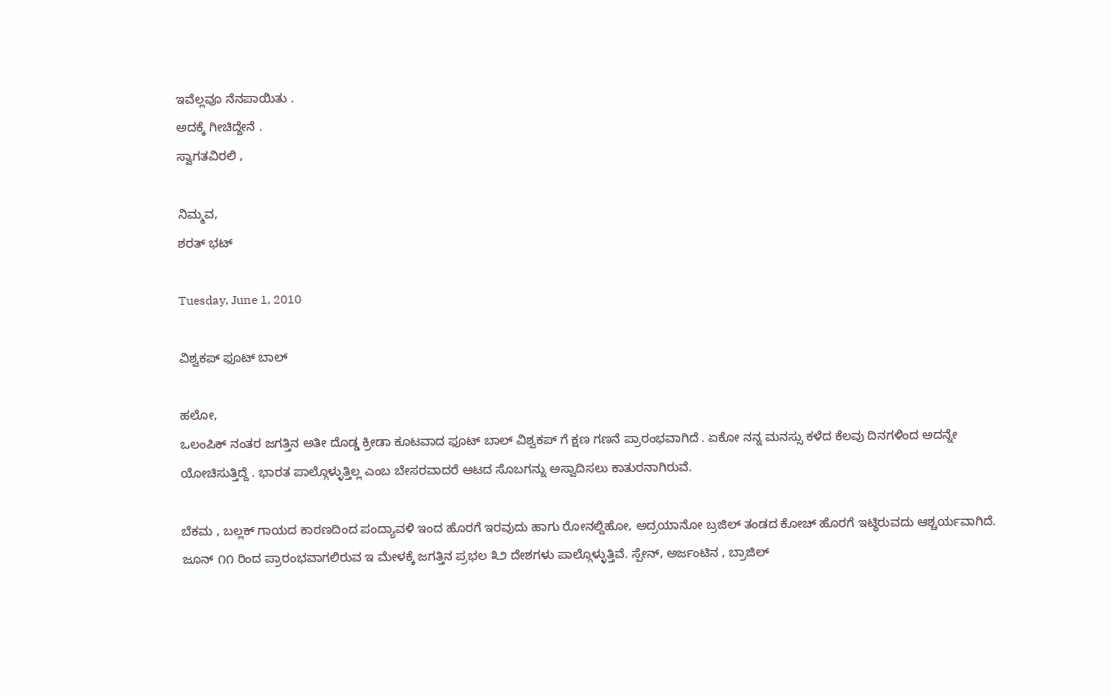ಇವೆಲ್ಲವೂ ನೆನಪಾಯಿತು .
ಅದಕ್ಕೆ ಗೀಚಿದ್ದೇನೆ .
ಸ್ವಾಗತವಿರಲಿ ,

ನಿಮ್ಮವ,
ಶರತ್ ಭಟ್

Tuesday, June 1, 2010

ವಿಶ್ವಕಪ್ ಫೂಟ್ ಬಾಲ್

ಹಲೋ,
ಒಲಂಪಿಕ್ ನಂತರ ಜಗತ್ತಿನ ಅತೀ ದೊಡ್ಡ ಕ್ರೀಡಾ ಕೂಟವಾದ ಫೂಟ್ ಬಾಲ್ ವಿಶ್ವಕಪ್ ಗೆ ಕ್ಷಣ ಗಣನೆ ಪ್ರಾರಂಭವಾಗಿದೆ . ಏಕೋ ನನ್ನ ಮನಸ್ಸು ಕಳೆದ ಕೆಲವು ದಿನಗಳಿಂದ ಅದನ್ನೇ ಯೋಚಿಸುತ್ತಿದ್ದೆ . ಭಾರತ ಪಾಲ್ಗೊಳ್ಳುತ್ತಿಲ್ಲ ಎಂಬ ಬೇಸರವಾದರೆ ಆಟದ ಸೊಬಗನ್ನು ಅಸ್ವಾದಿಸಲು ಕಾತುರನಾಗಿರುವೆ.

ಬೆಕಮ , ಬಲ್ಲಕ್ ಗಾಯದ ಕಾರಣದಿಂದ ಪಂದ್ಯಾವಳಿ ಇಂದ ಹೊರಗೆ ಇರವುದು ಹಾಗು ರೋನಲ್ದಿಹೋ, ಅದ್ರಯಾನೋ ಬ್ರಜಿಲ್ ತಂಡದ ಕೋಚ್ ಹೊರಗೆ ಇಟ್ಥಿರುವದು ಆಶ್ಚರ್ಯವಾಗಿದೆ. ಜೂನ್ ೧೧ ರಿಂದ ಪ್ರಾರಂಭವಾಗಲಿರುವ ಇ ಮೇಳಕ್ಕೆ ಜಗತ್ತಿನ ಪ್ರಭಲ ೩೨ ದೇಶಗಳು ಪಾಲ್ಗೊಳ್ಳುತ್ತಿವೆ. ಸ್ಪೇನ್, ಅರ್ಜಂಟಿನ , ಬ್ರಾಜಿಲ್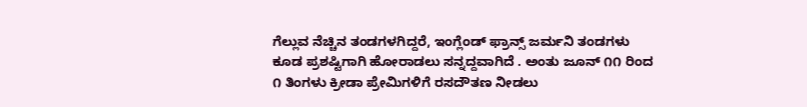ಗೆಲ್ಲುವ ನೆಚ್ಚಿನ ತಂಡಗಳಗಿದ್ದರೆ, ಇಂಗ್ಲೆಂಡ್ ಫ್ರಾನ್ಸ್ ಜರ್ಮನಿ ತಂಡಗಳು ಕೂಡ ಪ್ರಶಷ್ಟಿಗಾಗಿ ಹೋರಾಡಲು ಸನ್ನದ್ದವಾಗಿದೆ . ಅಂತು ಜೂನ್ ೧೧ ರಿಂದ ೧ ತಿಂಗಳು ಕ್ರೀಡಾ ಪ್ರೇಮಿಗಳಿಗೆ ರಸದೌತಣ ನೀಡಲು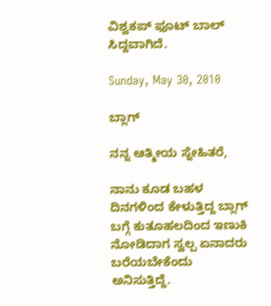ವಿಶ್ವಕಪ್ ಫೂಟ್ ಬಾಲ್ ಸಿದ್ದವಾಗಿದೆ.

Sunday, May 30, 2010

ಬ್ಲಾಗ್

ನನ್ನ ಆತ್ಮೀಯ ಸ್ನೇಹಿತರೆ,

ನಾನು ಕೂಡ ಬಹಳ ದಿನಗಳಿಂದ ಕೇಳುತ್ತಿದ್ದ ಬ್ಲಾಗ್ ಬಗ್ಗೆ ಕುತೂಹಲದಿಂದ ಇಣುಕಿ ನೋಡಿದಾಗ ಸ್ವಲ್ಪ ಏನಾದರು ಬರೆಯಬೇಕೆಂದು ಅನಿಸುತ್ತಿದ್ದೆ.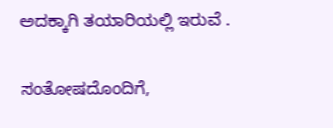ಅದಕ್ಕಾಗಿ ತಯಾರಿಯಲ್ಲಿ ಇರುವೆ .

ಸಂತೋಷದೊಂದಿಗೆ,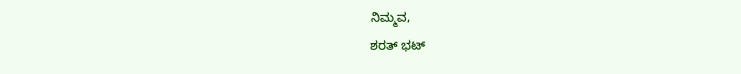ನಿಮ್ಮವ,
ಶರತ್ ಭಟ್